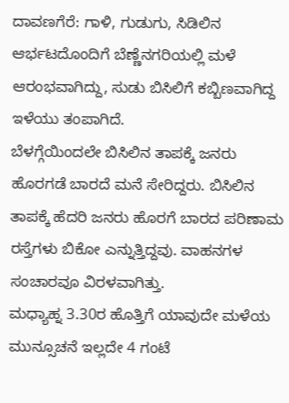ದಾವಣಗೆರೆ: ಗಾಳಿ, ಗುಡುಗು, ಸಿಡಿಲಿನ ಆರ್ಭಟದೊಂದಿಗೆ ಬೆಣ್ಣೆನಗರಿಯಲ್ಲಿ ಮಳೆ ಆರಂಭವಾಗಿದ್ದು, ಸುಡು ಬಿಸಿಲಿಗೆ ಕಬ್ಬಿಣವಾಗಿದ್ದ ಇಳೆಯು ತಂಪಾಗಿದೆ.
ಬೆಳಗ್ಗೆಯಿಂದಲೇ ಬಿಸಿಲಿನ ತಾಪಕ್ಕೆ ಜನರು ಹೊರಗಡೆ ಬಾರದೆ ಮನೆ ಸೇರಿದ್ದರು. ಬಿಸಿಲಿನ ತಾಪಕ್ಕೆ ಹೆದರಿ ಜನರು ಹೊರಗೆ ಬಾರದ ಪರಿಣಾಮ ರಸ್ತೆಗಳು ಬಿಕೋ ಎನ್ನುತ್ತಿದ್ದವು. ವಾಹನಗಳ ಸಂಚಾರವೂ ವಿರಳವಾಗಿತ್ತು.
ಮಧ್ಯಾಹ್ನ 3.30ರ ಹೊತ್ತಿಗೆ ಯಾವುದೇ ಮಳೆಯ ಮುನ್ಸೂಚನೆ ಇಲ್ಲದೇ 4 ಗಂಟೆ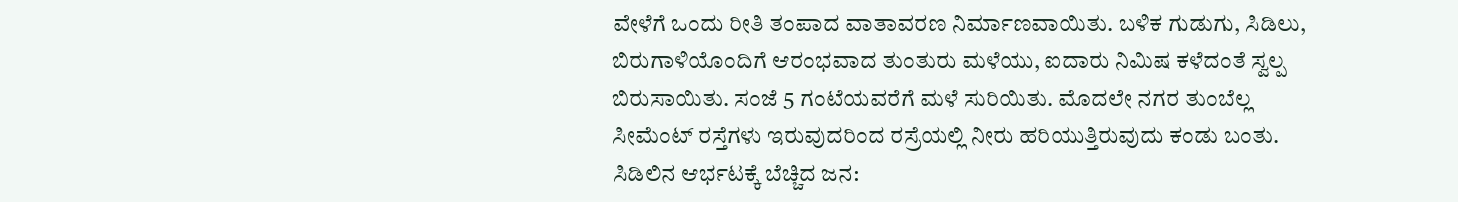ವೇಳೆಗೆ ಒಂದು ರೀತಿ ತಂಪಾದ ವಾತಾವರಣ ನಿರ್ಮಾಣವಾಯಿತು. ಬಳಿಕ ಗುಡುಗು, ಸಿಡಿಲು, ಬಿರುಗಾಳಿಯೊಂದಿಗೆ ಆರಂಭವಾದ ತುಂತುರು ಮಳೆಯು, ಐದಾರು ನಿಮಿಷ ಕಳೆದಂತೆ ಸ್ವಲ್ಪ ಬಿರುಸಾಯಿತು. ಸಂಜೆ 5 ಗಂಟೆಯವರೆಗೆ ಮಳೆ ಸುರಿಯಿತು. ಮೊದಲೇ ನಗರ ತುಂಬೆಲ್ಲ ಸೀಮೆಂಟ್ ರಸ್ತೆಗಳು ಇರುವುದರಿಂದ ರಸ್ರೆಯಲ್ಲಿ ನೀರು ಹರಿಯುತ್ತಿರುವುದು ಕಂಡು ಬಂತು.
ಸಿಡಿಲಿನ ಆರ್ಭಟಕ್ಕೆ ಬೆಚ್ಚಿದ ಜನ: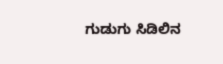ಗುಡುಗು ಸಿಡಿಲಿನ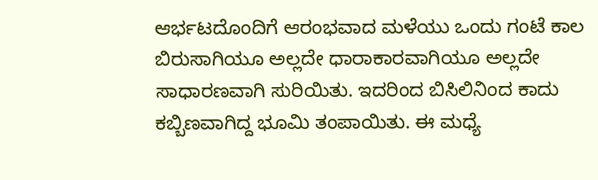ಆರ್ಭಟದೊಂದಿಗೆ ಆರಂಭವಾದ ಮಳೆಯು ಒಂದು ಗಂಟೆ ಕಾಲ ಬಿರುಸಾಗಿಯೂ ಅಲ್ಲದೇ ಧಾರಾಕಾರವಾಗಿಯೂ ಅಲ್ಲದೇ ಸಾಧಾರಣವಾಗಿ ಸುರಿಯಿತು. ಇದರಿಂದ ಬಿಸಿಲಿನಿಂದ ಕಾದು ಕಬ್ಬಿಣವಾಗಿದ್ದ ಭೂಮಿ ತಂಪಾಯಿತು. ಈ ಮಧ್ಯೆ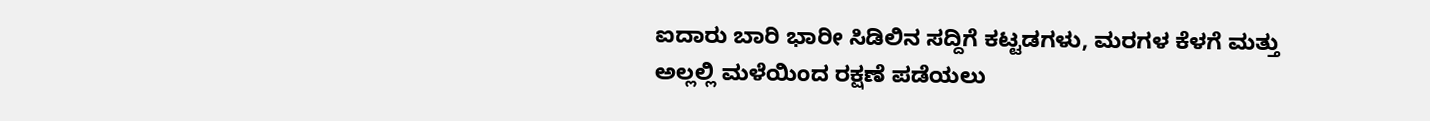ಐದಾರು ಬಾರಿ ಭಾರೀ ಸಿಡಿಲಿನ ಸದ್ದಿಗೆ ಕಟ್ಟಡಗಳು, ಮರಗಳ ಕೆಳಗೆ ಮತ್ತು ಅಲ್ಲಲ್ಲಿ ಮಳೆಯಿಂದ ರಕ್ಷಣೆ ಪಡೆಯಲು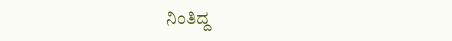ನಿಂತಿದ್ದ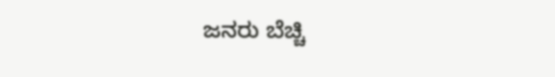ಜನರು ಬೆಚ್ಚಿ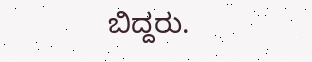ಬಿದ್ದರು.